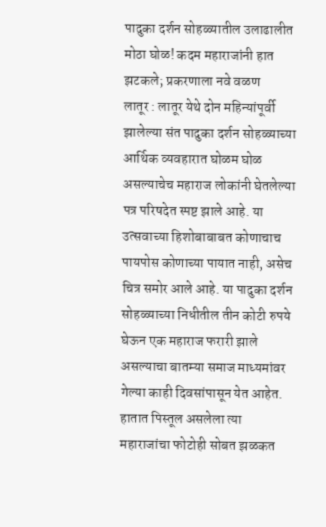पादुका दर्शन सोहळ्यातील उलाढालीत मोठा घोळ! कदम महाराजांनी हात झटकले; प्रकरणाला नवे वळण
लातूर : लातूर येथे दोन महिन्यांपूर्वी झालेल्या संत पादुका दर्शन सोहळ्याच्या आर्थिक व्यवहारात घोळम घोळ असल्याचेच महाराज लोकांनी घेतलेल्या पत्र परिषदेत स्पष्ट झाले आहे. या उत्सवाच्या हिशोबाबाबत कोणाचाच पायपोस कोणाच्या पायात नाही, असेच चित्र समोर आले आहे. या पादुका दर्शन सोहळ्याच्या निधीतील तीन कोटी रुपये घेऊन एक महाराज फरारी झाले असल्याचा बातम्या समाज माध्यमांवर गेल्या काही दिवसांपासून येत आहेत. हातात पिस्तूल असलेला त्या महाराजांचा फोटोही सोबत झळकत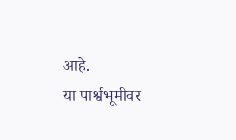आहे.
या पार्श्वभूमीवर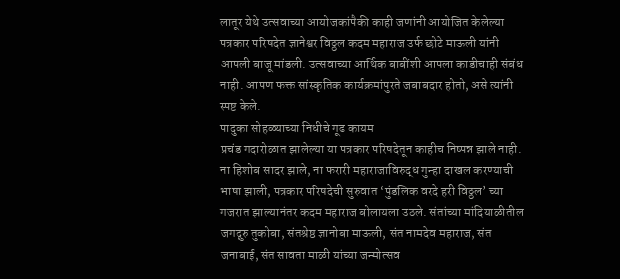लातूर येथे उत्सवाच्या आयोजकांपैकी काही जणांनी आयोजित केलेल्या पत्रकार परिषदेत ज्ञानेश्वर विठ्ठल कदम महाराज उर्फ छोटे माऊली यांनी आपली बाजू मांडली. उत्सवाच्या आर्थिक बाबींशी आपला काडीचाही संबंध नाही. आपण फक्त सांस्कृतिक कार्यक्रमांपुरते जबाबदार होतो, असे त्यांनी स्पष्ट केले.
पादुका सोहळ्याच्या निधीचे गूढ कायम
प्रचंड गदारोळात झालेल्या या पत्रकार परिषदेतून काहीच निष्पन्न झाले नाही. ना हिशोब सादर झाले, ना फरारी महाराजाविरुद्ध गुन्हा दाखल करण्याची भाषा झाली, पत्रकार परिषदेची सुरुवात ‘पुंडलिक वरदे हरी विठ्ठल’ च्या गजरात झाल्यानंतर कदम महाराज बोलायला उठले. संतांच्या मांदियाळीतील जगद्गुरु तुकोबा, संतश्रेष्ठ ज्ञानोबा माऊली, संत नामदेव महाराज, संत जनाबाई, संत सावता माळी यांच्या जन्मोत्सव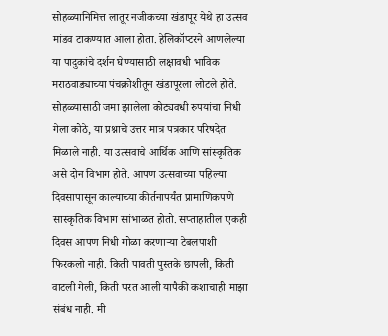सोहळ्यानिमित्त लातूर नजीकच्या खंडापूर येथे हा उत्सव मांडव टाकण्यात आला होता. हेलिकॉप्टरने आणलेल्या या पादुकांचे दर्शन घेण्यासाठी लक्षावधी भाविक मराठवाड्याच्या पंचक्रोशीतून खंडापूरला लोटले होते. सोहळ्यासाठी जमा झालेला कोट्यवधी रुपयांचा निधी गेला कोठे, या प्रश्नाचे उत्तर मात्र पत्रकार परिषदेत मिळाले नाही. या उत्सवाचे आर्थिक आणि सांस्कृतिक असे दोन विभाग होते. आपण उत्सवाच्या पहिल्या दिवसापासून काल्याच्या कीर्तनापर्यंत प्रामाणिकपणे सास्कृतिक विभाग सांभाळत होतो. सप्ताहातील एकही दिवस आपण निधी गोळा करणाऱ्या टेबलपाशी फिरकलो नाही. किती पावती पुस्तके छापली, किती वाटली गेली, किती परत आली यापैकी कशाचाही माझा संबंध नाही. मी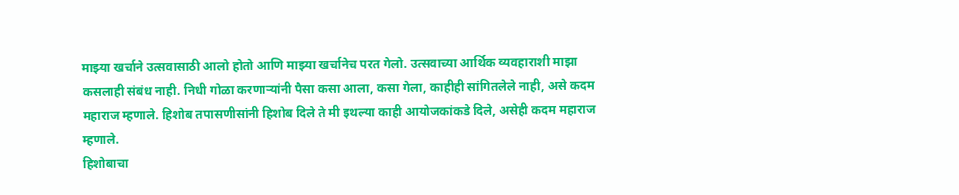माझ्या खर्चाने उत्सवासाठी आलो होतो आणि माझ्या खर्चानेच परत गेलो. उत्सवाच्या आर्थिक व्यवहाराशी माझा कसलाही संबंध नाही. निधी गोळा करणाऱ्यांनी पैसा कसा आला, कसा गेला, काहीही सांगितलेले नाही, असे कदम महाराज म्हणाले. हिशोब तपासणीसांनी हिशोब दिले ते मी इथल्या काही आयोजकांकडे दिले, असेही कदम महाराज म्हणाले.
हिशोबाचा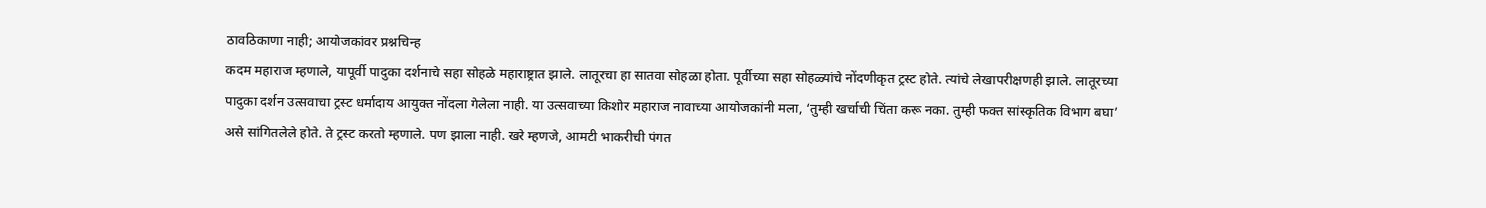ठावठिकाणा नाही; आयोजकांवर प्रश्नचिन्ह
कदम महाराज म्हणाले, यापूर्वी पादुका दर्शनाचे सहा सोहळे महाराष्ट्रात झाले. लातूरचा हा सातवा सोहळा होता. पूर्वीच्या सहा सोहळ्यांचे नोंदणीकृत ट्रस्ट होते. त्यांचे लेखापरीक्षणही झाले. लातूरच्या पादुका दर्शन उत्सवाचा ट्रस्ट धर्मादाय आयुक्त नोंदला गेलेला नाही. या उत्सवाच्या किशोर महाराज नावाच्या आयोजकांनी मला, ‘तुम्ही खर्चाची चिंता करू नका. तुम्ही फक्त सांस्कृतिक विभाग बघा’ असे सांगितलेले होते. ते ट्रस्ट करतो म्हणाले. पण झाला नाही. खरे म्हणजे, आमटी भाकरीची पंगत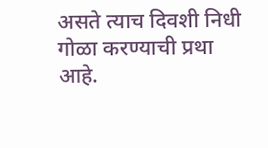असते त्याच दिवशी निधी गोळा करण्याची प्रथा आहे.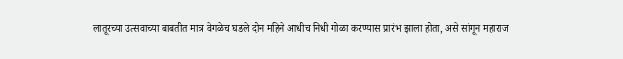लातूरच्या उत्सवाच्या बाबतीत मात्र वेगळेच घडले दोन महिने आधीच निधी गोळा करण्यास प्रारंभ झाला होता, असे सांगून महाराज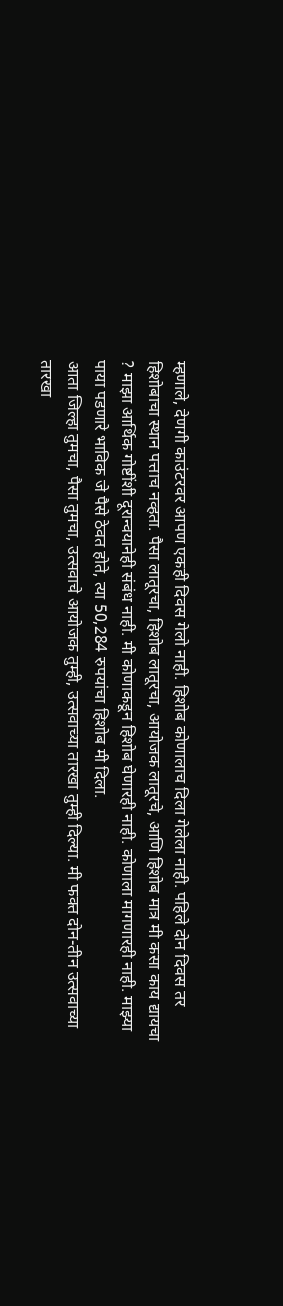म्हणाले, देणगी काउंटरवर आपण एकही दिवस गेलो नाही. हिशोब कोणालाच दिला गेलेला नाही. पहिले दोन दिवस तर हिशोबाचा स्थान पत्ताच नव्हता. पैसा लातूरचा, हिशोब लातूरचा, आयोजक लातूरचे, आणि हिशोब मात्र मी कसा काय द्यायचा ? माझा आर्थिक गोष्टींशी दूरान्वयानेही संबंध नाही. मी कोणाकडून हिशोब घेणारही नाही. कोणाला मागणारही नाही. माझ्या पाया पडणारे भाविक जे पैसे ठेवत होते, त्या 50,284 रुपयांचा हिशोब मी दिला.
आता जिल्हा तुमचा, पैसा तुमचा, उत्सवाचे आयोजक तुम्ही, उत्सवाच्या तारखा तुम्ही दिल्या. मी फक्त दोन-तीन उत्सवाच्या तारखा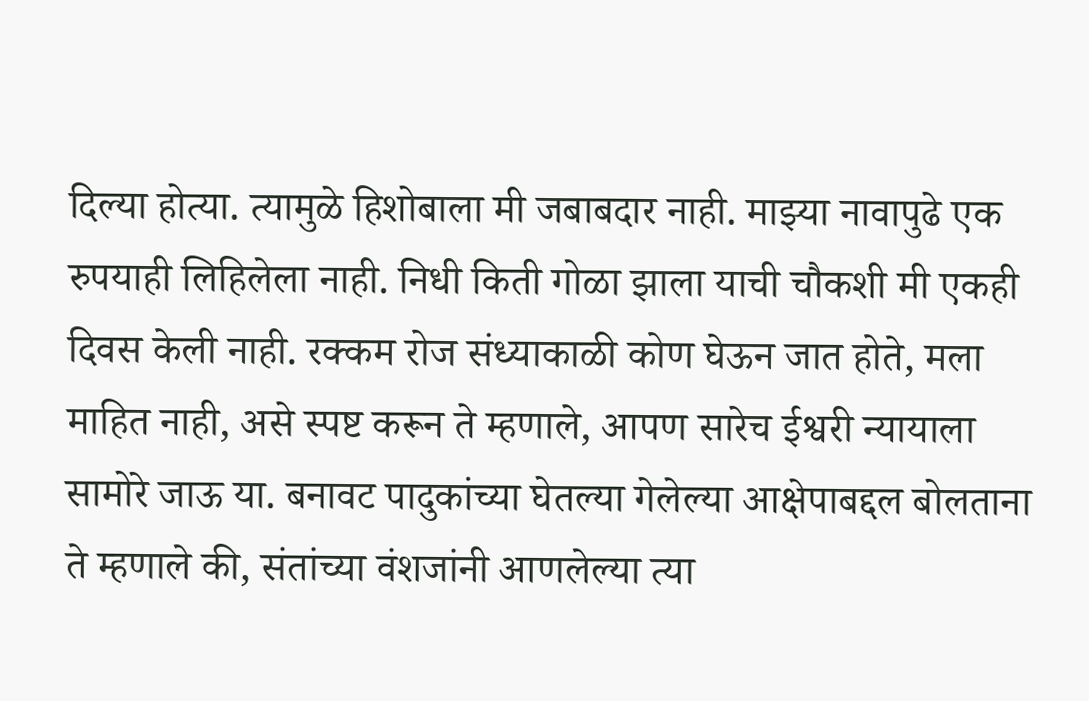दिल्या होत्या. त्यामुळे हिशोबाला मी जबाबदार नाही. माझ्या नावापुढे एक रुपयाही लिहिलेला नाही. निधी किती गोळा झाला याची चौकशी मी एकही दिवस केली नाही. रक्कम रोज संध्याकाळी कोण घेऊन जात होते, मला माहित नाही, असे स्पष्ट करून ते म्हणाले, आपण सारेच ईश्वरी न्यायाला सामोरे जाऊ या. बनावट पादुकांच्या घेतल्या गेलेल्या आक्षेपाबद्दल बोलताना ते म्हणाले की, संतांच्या वंशजांनी आणलेल्या त्या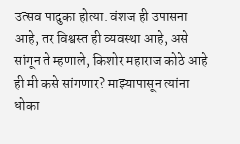उत्सव पादुका होत्या. वंशज ही उपासना आहे, तर विश्वस्त ही व्यवस्था आहे, असे सांगून ते म्हणाले, किशोर महाराज कोठे आहे ही मी कसे सांगणार? माझ्यापासून त्यांना धोका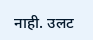नाही. उलट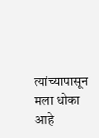त्यांच्यापासून मला धोका आहे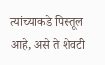त्यांच्याकडे पिस्तूल आहे, असे ते शेवटी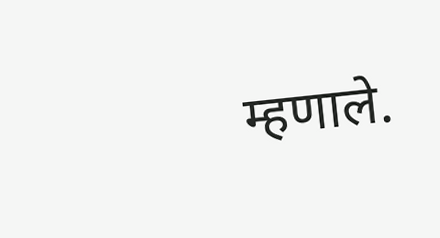म्हणाले.